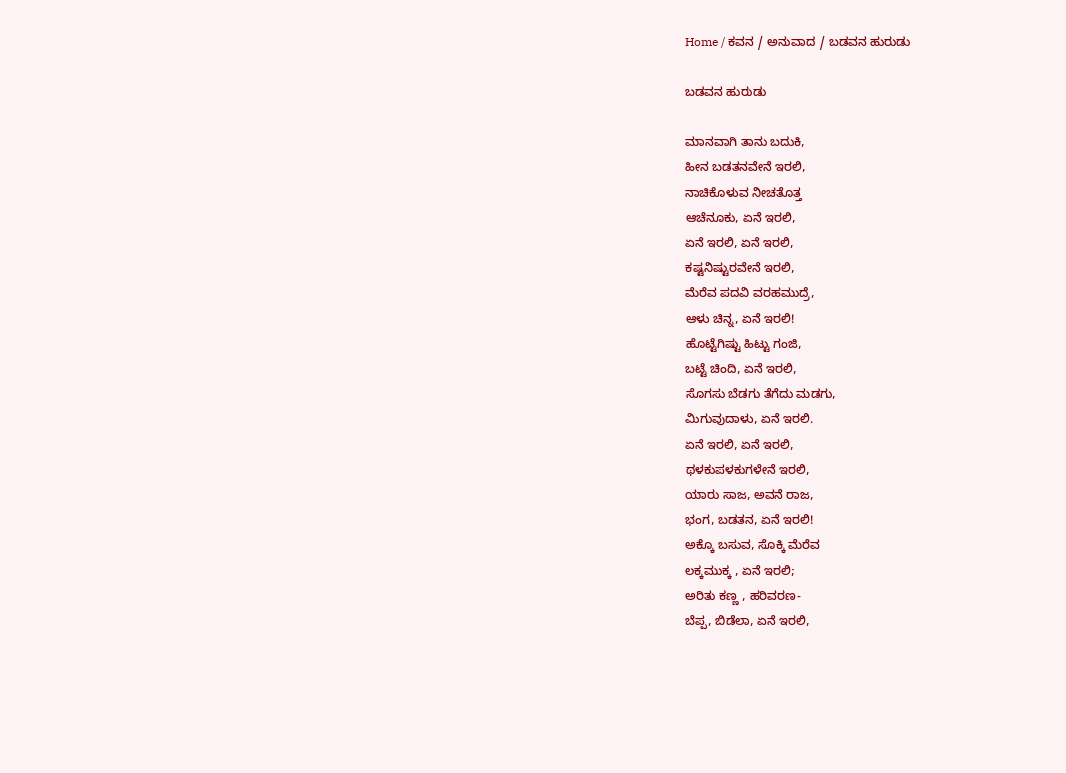Home / ಕವನ / ಅನುವಾದ / ಬಡವನ ಹುರುಡು

ಬಡವನ ಹುರುಡು

ಮಾನವಾಗಿ ತಾನು ಬದುಕಿ,
ಹೀನ ಬಡತನವೇನೆ ಇರಲಿ,
ನಾಚಿಕೊಳುವ ನೀಚತೊತ್ತ
ಆಚೆನೂಕು, ಏನೆ ಇರಲಿ,
ಏನೆ ಇರಲಿ, ಏನೆ ಇರಲಿ,
ಕಷ್ಟನಿಷ್ಟುರವೇನೆ ಇರಲಿ,
ಮೆರೆವ ಪದವಿ ವರಹಮುದ್ರೆ,
ಆಳು ಚಿನ್ನ, ಏನೆ ಇರಲಿ!
ಹೊಟ್ಟೆಗಿಷ್ಟು ಹಿಟ್ಟು ಗಂಜಿ,
ಬಟ್ಟೆ ಚಿಂದಿ, ಏನೆ ಇರಲಿ,
ಸೊಗಸು ಬೆಡಗು ತೆಗೆದು ಮಡಗು,
ಮಿಗುವುದಾಳು, ಏನೆ ಇರಲಿ.
ಏನೆ ಇರಲಿ, ಏನೆ ಇರಲಿ,
ಥಳಕುಪಳಕುಗಳೇನೆ ಇರಲಿ,
ಯಾರು ಸಾಜ, ಅವನೆ ರಾಜ,
ಭಂಗ, ಬಡತನ, ಏನೆ ಇರಲಿ!
ಅಕ್ಕೊ ಬಸುವ, ಸೊಕ್ಕಿ ಮೆರೆವ
ಲಕ್ಕಮುಕ್ಕ , ಏನೆ ಇರಲಿ;
ಅರಿತು ಕಣ್ಣ , ಹರಿವರಣ-
ಬೆಪ್ಪ, ಬಿಡೆಲಾ, ಏನೆ ಇರಲಿ,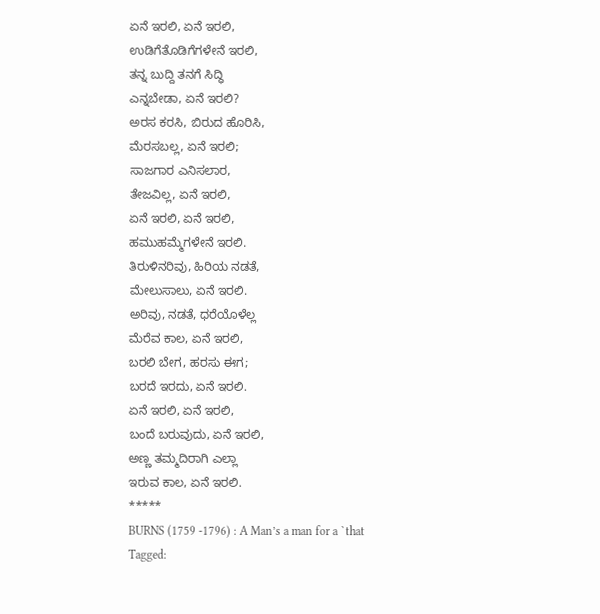ಏನೆ ಇರಲಿ, ಏನೆ ಇರಲಿ,
ಉಡಿಗೆತೊಡಿಗೆಗಳೇನೆ ಇರಲಿ,
ತನ್ನ ಬುದ್ದಿ ತನಗೆ ಸಿದ್ಧಿ
ಎನ್ನಬೇಡಾ, ಏನೆ ಇರಲಿ?
ಅರಸ ಕರಸಿ, ಬಿರುದ ಹೊರಿಸಿ,
ಮೆರಸಬಲ್ಲ, ಏನೆ ಇರಲಿ;
ಸಾಜಗಾರ ಎನಿಸಲಾರ,
ತೇಜವಿಲ್ಲ, ಏನೆ ಇರಲಿ,
ಏನೆ ಇರಲಿ, ಏನೆ ಇರಲಿ,
ಹಮುಹಮ್ಮೆಗಳೇನೆ ಇರಲಿ.
ತಿರುಳಿನರಿವು, ಹಿರಿಯ ನಡತೆ,
ಮೇಲುಸಾಲು, ಏನೆ ಇರಲಿ.
ಅರಿವು, ನಡತೆ, ಧರೆಯೊಳೆಲ್ಲ
ಮೆರೆವ ಕಾಲ, ಏನೆ ಇರಲಿ,
ಬರಲಿ ಬೇಗ, ಹರಸು ಈಗ;
ಬರದೆ ಇರದು, ಏನೆ ಇರಲಿ.
ಏನೆ ಇರಲಿ, ಏನೆ ಇರಲಿ,
ಬಂದೆ ಬರುವುದು, ಏನೆ ಇರಲಿ,
ಅಣ್ಣ ತಮ್ಮದಿರಾಗಿ ಎಲ್ಲಾ
ಇರುವ ಕಾಲ, ಏನೆ ಇರಲಿ.
*****
BURNS (1759 -1796) : A Man’s a man for a `that
Tagged: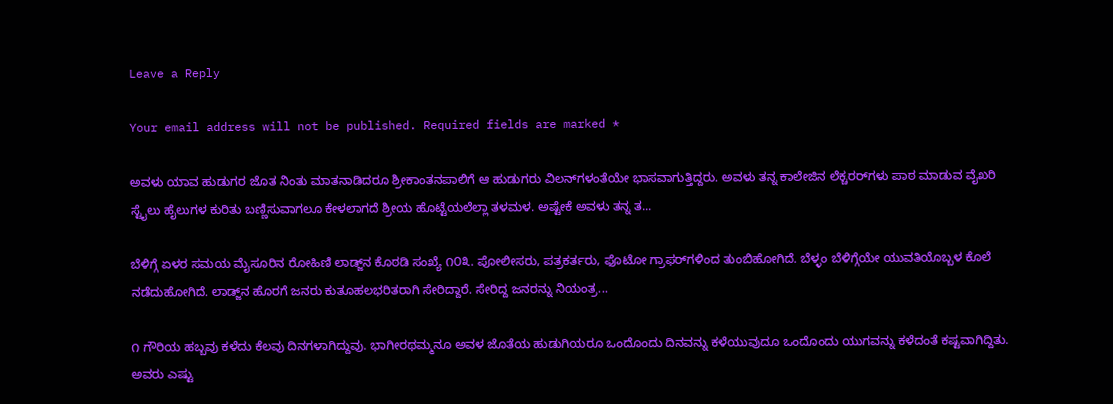Leave a Reply

Your email address will not be published. Required fields are marked *

ಅವಳು ಯಾವ ಹುಡುಗರ ಜೊತ ನಿಂತು ಮಾತನಾಡಿದರೂ ಶ್ರೀಕಾಂತನಪಾಲಿಗೆ ಆ ಹುಡುಗರು ವಿಲನ್‌ಗಳಂತೆಯೇ ಭಾಸವಾಗುತ್ತಿದ್ದರು. ಅವಳು ತನ್ನ ಕಾಲೇಜಿನ ಲೆಕ್ಚರರ್‌ಗಳು ಪಾಠ ಮಾಡುವ ವೈಖರಿ ಸ್ಟೈಲು ಹೈಲುಗಳ ಕುರಿತು ಬಣ್ಣಿಸುವಾಗಲೂ ಕೇಳಲಾಗದೆ ಶ್ರೀಯ ಹೊಟ್ಟೆಯಲೆಲ್ಲಾ ತಳಮಳ. ಅಷ್ಟೇಕೆ ಅವಳು ತನ್ನ ತ...

ಬೆಳಿಗ್ಗೆ ಏಳರ ಸಮಯ ಮೈಸೂರಿನ ರೋಹಿಣಿ ಲಾಡ್ಜ್‌ನ ಕೊಠಡಿ ಸಂಖ್ಯೆ ೧೦೩. ಪೋಲೀಸರು, ಪತ್ರಕರ್ತರು, ಫೊಟೋ ಗ್ರಾಫರ್‌ಗಳಿಂದ ತುಂಬಿಹೋಗಿದೆ. ಬೆಳ್ಳಂ ಬೆಳಿಗ್ಗೆಯೇ ಯುವತಿಯೊಬ್ಬಳ ಕೊಲೆ ನಡೆದುಹೋಗಿದೆ. ಲಾಡ್ಜ್‌ನ ಹೊರಗೆ ಜನರು ಕುತೂಹಲಭರಿತರಾಗಿ ಸೇರಿದ್ದಾರೆ. ಸೇರಿದ್ದ ಜನರನ್ನು ನಿಯಂತ್ರ...

೧ ಗೌರಿಯ ಹಬ್ಬವು ಕಳೆದು ಕೆಲವು ದಿನಗಳಾಗಿದ್ದುವು. ಭಾಗೀರಥಮ್ಮನೂ ಅವಳ ಜೊತೆಯ ಹುಡುಗಿಯರೂ ಒಂದೊಂದು ದಿನವನ್ನು ಕಳೆಯುವುದೂ ಒಂದೊಂದು ಯುಗವನ್ನು ಕಳೆದಂತೆ ಕಷ್ಟವಾಗಿದ್ದಿತು. ಅವರು ಎಷ್ಟು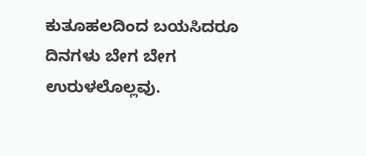ಕುತೂಹಲದಿಂದ ಬಯಸಿದರೂ ದಿನಗಳು ಬೇಗ ಬೇಗ ಉರುಳಲೊಲ್ಲವು.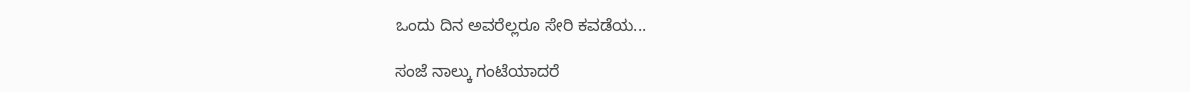ಒಂದು ದಿನ ಅವರೆಲ್ಲರೂ ಸೇರಿ ಕವಡೆಯ...

ಸಂಜೆ ನಾಲ್ಕು ಗಂಟೆಯಾದರೆ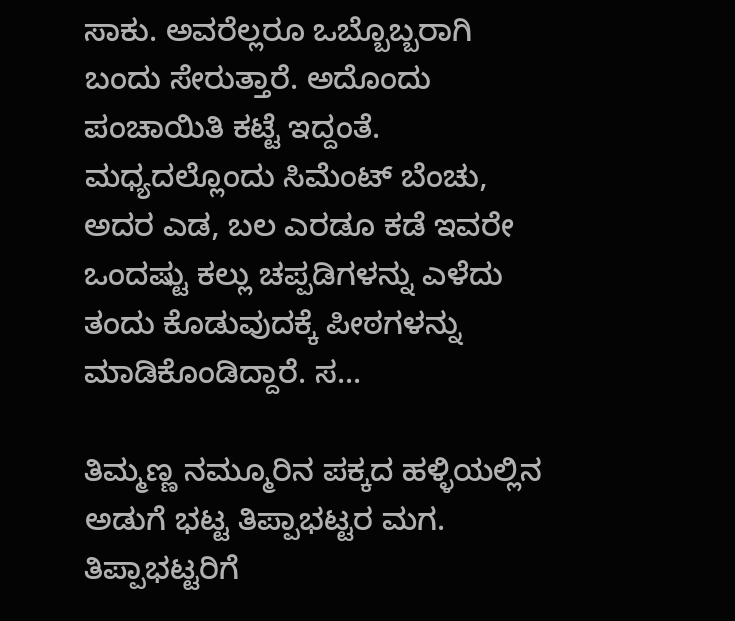ಸಾಕು. ಅವರೆಲ್ಲರೂ ಒಬ್ಬೊಬ್ಬರಾಗಿ ಬಂದು ಸೇರುತ್ತಾರೆ. ಅದೊಂದು ಪಂಚಾಯಿತಿ ಕಟ್ಟೆ ಇದ್ದಂತೆ. ಮಧ್ಯದಲ್ಲೊಂದು ಸಿಮೆಂಟ್ ಬೆಂಚು, ಅದರ ಎಡ, ಬಲ ಎರಡೂ ಕಡೆ ಇವರೇ ಒಂದಷ್ಟು ಕಲ್ಲು ಚಪ್ಪಡಿಗಳನ್ನು ಎಳೆದು ತಂದು ಕೊಡುವುದಕ್ಕೆ ಪೀಠಗಳನ್ನು ಮಾಡಿಕೊಂಡಿದ್ದಾರೆ. ಸ...

ತಿಮ್ಮಣ್ಣ ನಮ್ಮೂರಿನ ಪಕ್ಕದ ಹಳ್ಳಿಯಲ್ಲಿನ ಅಡುಗೆ ಭಟ್ಟ ತಿಪ್ಪಾಭಟ್ಟರ ಮಗ. ತಿಪ್ಪಾಭಟ್ಟರಿಗೆ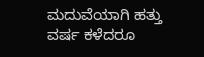ಮದುವೆಯಾಗಿ ಹತ್ತು ವರ್ಷ ಕಳೆದರೂ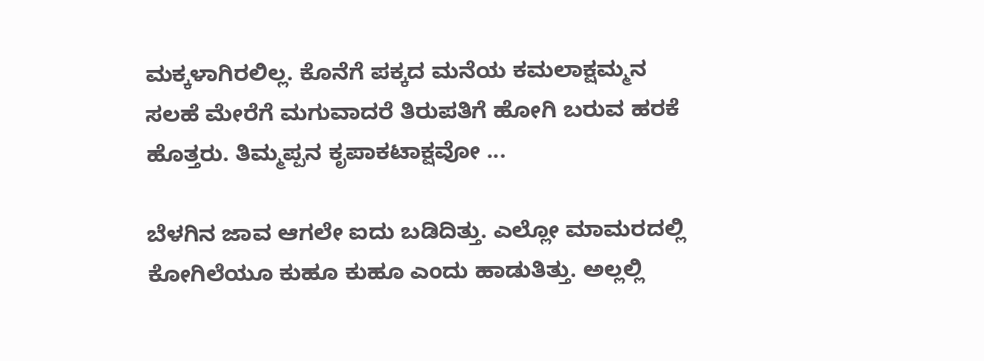ಮಕ್ಕಳಾಗಿರಲಿಲ್ಲ. ಕೊನೆಗೆ ಪಕ್ಕದ ಮನೆಯ ಕಮಲಾಕ್ಷಮ್ಮನ ಸಲಹೆ ಮೇರೆಗೆ ಮಗುವಾದರೆ ತಿರುಪತಿಗೆ ಹೋಗಿ ಬರುವ ಹರಕೆ ಹೊತ್ತರು. ತಿಮ್ಮಪ್ಪನ ಕೃಪಾಕಟಾಕ್ಷವೋ ...

ಬೆಳಗಿನ ಜಾವ ಆಗಲೇ ಐದು ಬಡಿದಿತ್ತು. ಎಲ್ಲೋ ಮಾಮರದಲ್ಲಿ ಕೋಗಿಲೆಯೂ ಕುಹೂ ಕುಹೂ ಎಂದು ಹಾಡುತಿತ್ತು. ಅಲ್ಲಲ್ಲಿ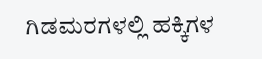ಗಿಡಮರಗಳಲ್ಲಿ ಹಕ್ಕಿಗಳ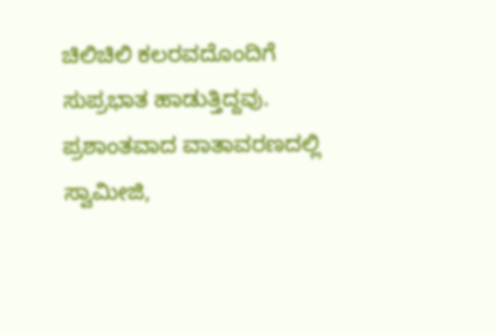ಚಿಲಿಚಿಲಿ ಕಲರವದೊಂದಿಗೆ ಸುಪ್ರಭಾತ ಹಾಡುತ್ತಿದ್ದವು. ಪ್ರಶಾಂತವಾದ ವಾತಾವರಣದಲ್ಲಿ ಸ್ವಾಮೀಜಿ,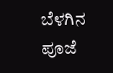ಬೆಳಗಿನ ಪೂಜೆ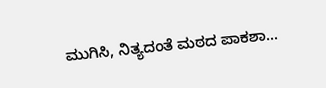ಮುಗಿಸಿ, ನಿತ್ಯದಂತೆ ಮಠದ ಪಾಕಶಾ...